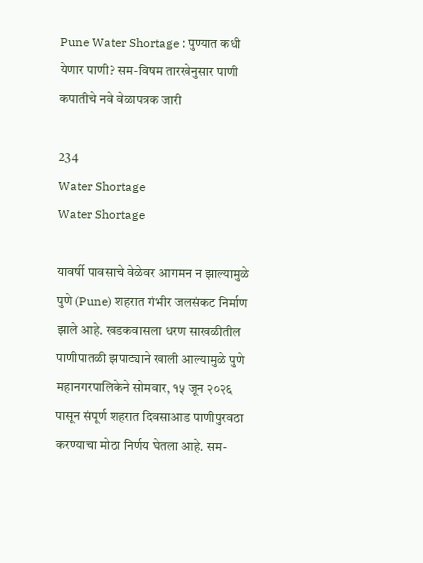Pune Water Shortage : पुण्यात कधी येणार पाणी? सम-विषम तारखेनुसार पाणी कपातीचे नवे वेळापत्रक जारी

234
Water Shortage
Water Shortage

यावर्षी पावसाचे वेळेवर आगमन न झाल्यामुळे पुणे (Pune) शहरात गंभीर जलसंकट निर्माण झाले आहे. खडकवासला धरण साखळीतील पाणीपातळी झपाट्याने खाली आल्यामुळे पुणे महानगरपालिकेने सोमवार, १५ जून २०२६ पासून संपूर्ण शहरात दिवसाआड पाणीपुरवठा करण्याचा मोठा निर्णय घेतला आहे. सम-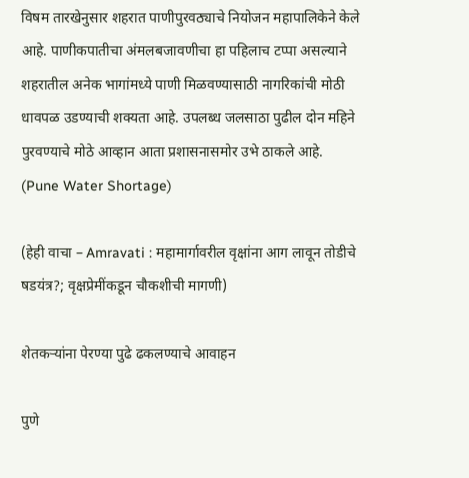विषम तारखेनुसार शहरात पाणीपुरवठ्याचे नियोजन महापालिकेने केले आहे. पाणीकपातीचा अंमलबजावणीचा हा पहिलाच टप्पा असल्याने शहरातील अनेक भागांमध्ये पाणी मिळवण्यासाठी नागरिकांची मोठी धावपळ उडण्याची शक्यता आहे. उपलब्ध जलसाठा पुढील दोन महिने पुरवण्याचे मोठे आव्हान आता प्रशासनासमोर उभे ठाकले आहे. (Pune Water Shortage)

(हेही वाचा – Amravati : महामार्गावरील वृक्षांना आग लावून तोडीचे षडयंत्र?; वृक्षप्रेमींकडून चौकशीची मागणी)

शेतकऱ्यांना पेरण्या पुढे ढकलण्याचे आवाहन

पुणे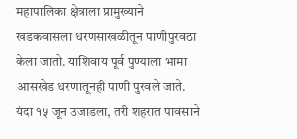महापालिका क्षेत्राला प्रामुख्याने खडकवासला धरणसाखळीतून पाणीपुरवठा केला जातो. याशिवाय पूर्व पुण्याला भामा आसखेड धरणातूनही पाणी पुरवले जाते. यंदा १५ जून उजाडला, तरी शहरात पावसाने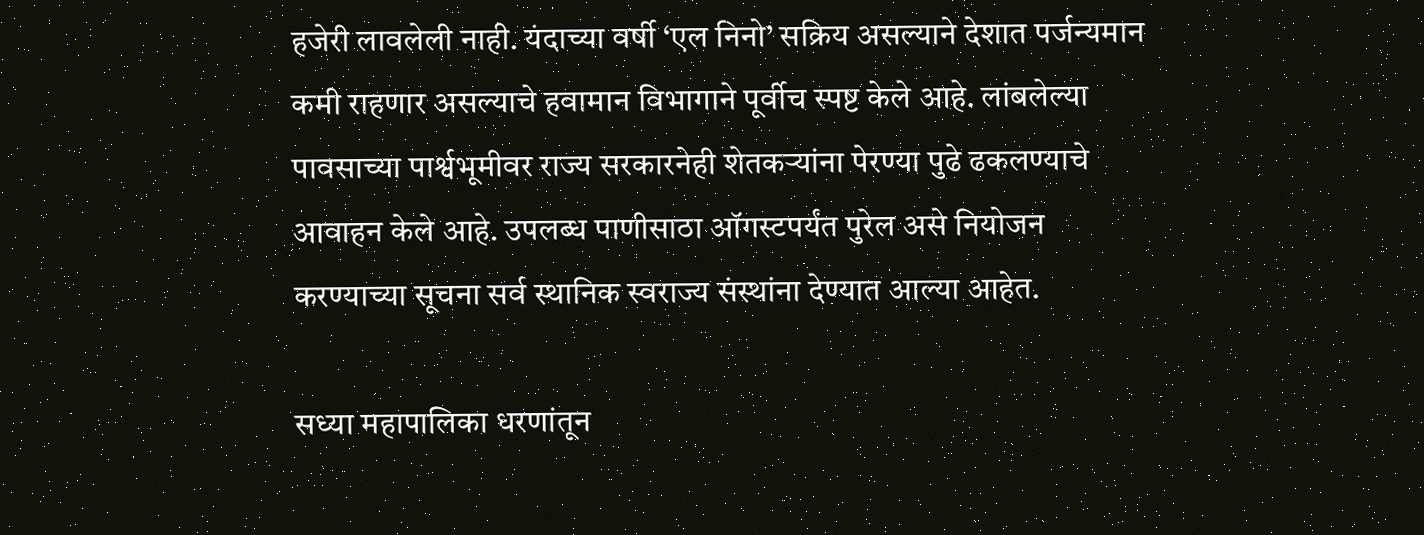हजेरी लावलेली नाही. यंदाच्या वर्षी ‘एल निनो’ सक्रिय असल्याने देशात पर्जन्यमान कमी राहणार असल्याचे हवामान विभागाने पूर्वीच स्पष्ट केले आहे. लांबलेल्या पावसाच्या पार्श्वभूमीवर राज्य सरकारनेही शेतकऱ्यांना पेरण्या पुढे ढकलण्याचे आवाहन केले आहे. उपलब्ध पाणीसाठा ऑगस्टपर्यंत पुरेल असे नियोजन करण्याच्या सूचना सर्व स्थानिक स्वराज्य संस्थांना देण्यात आल्या आहेत.

सध्या महापालिका धरणांतून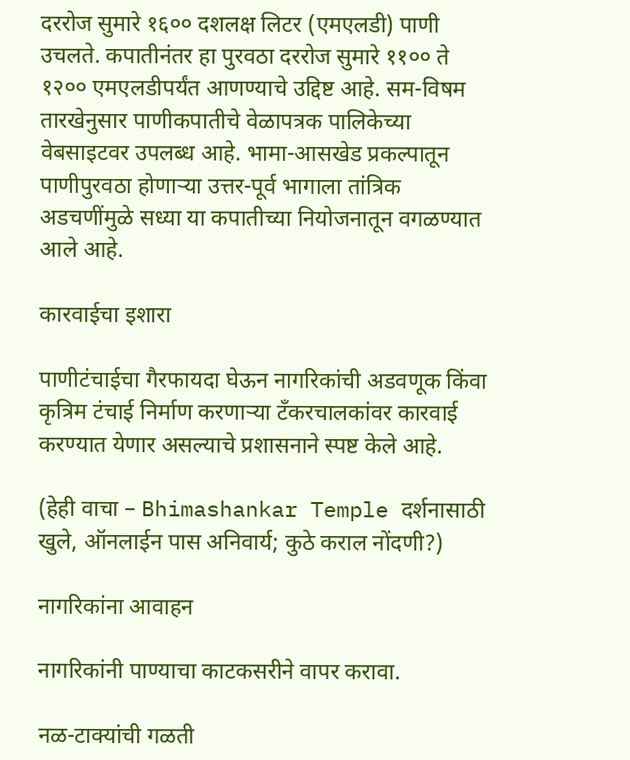दररोज सुमारे १६०० दशलक्ष लिटर (एमएलडी) पाणी उचलते. कपातीनंतर हा पुरवठा दररोज सुमारे ११०० ते १२०० एमएलडीपर्यंत आणण्याचे उद्दिष्ट आहे. सम-विषम तारखेनुसार पाणीकपातीचे वेळापत्रक पालिकेच्या वेबसाइटवर उपलब्ध आहे. भामा-आसखेड प्रकल्पातून पाणीपुरवठा होणाऱ्या उत्तर-पूर्व भागाला तांत्रिक अडचणींमुळे सध्या या कपातीच्या नियोजनातून वगळण्यात आले आहे.

कारवाईचा इशारा

पाणीटंचाईचा गैरफायदा घेऊन नागरिकांची अडवणूक किंवा कृत्रिम टंचाई निर्माण करणाऱ्या टँकरचालकांवर कारवाई करण्यात येणार असल्याचे प्रशासनाने स्पष्ट केले आहे.

(हेही वाचा – Bhimashankar Temple दर्शनासाठी खुले, ऑनलाईन पास अनिवार्य; कुठे कराल नोंदणी?)

नागरिकांना आवाहन

नागरिकांनी पाण्याचा काटकसरीने वापर करावा.

नळ-टाक्यांची गळती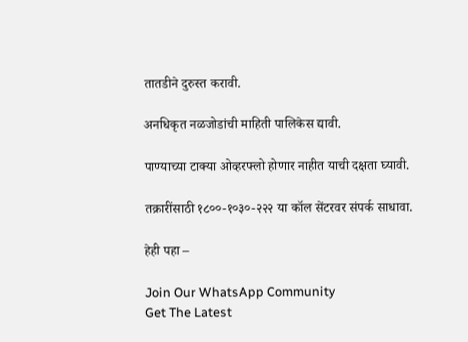तातडीने दुरुस्त करावी.

अनधिकृत नळजोडांची माहिती पालिकेस द्यावी.

पाण्याच्या टाक्या ओव्हरफ्लो होणार नाहीत याची दक्षता घ्यावी.

तक्रारींसाठी १८००-१०३०-२२२ या कॉल सेंटरवर संपर्क साधावा.

हेही पहा –

Join Our WhatsApp Community
Get The Latest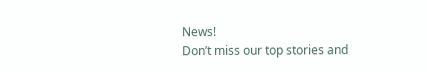News!
Don’t miss our top stories and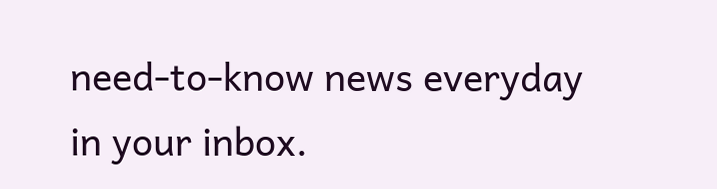need-to-know news everyday in your inbox.